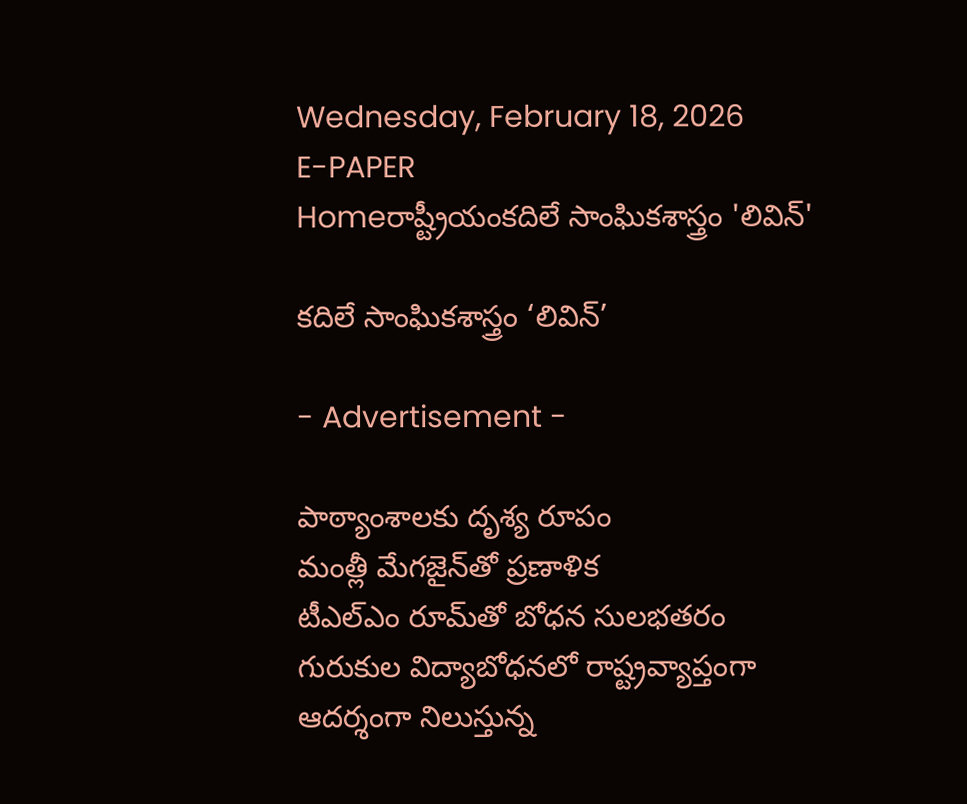Wednesday, February 18, 2026
E-PAPER
Homeరాష్ట్రీయంకదిలే సాంఘికశాస్త్రం 'లివిన్‌'

కదిలే సాంఘికశాస్త్రం ‘లివిన్‌’

- Advertisement -

పాఠ్యాంశాలకు దృశ్య రూపం
మంత్లీ మేగజైన్‌తో ప్రణాళిక
టీఎల్‌ఎం రూమ్‌తో బోధన సులభతరం
గురుకుల విద్యాబోధనలో రాష్ట్రవ్యాప్తంగా ఆదర్శంగా నిలుస్తున్న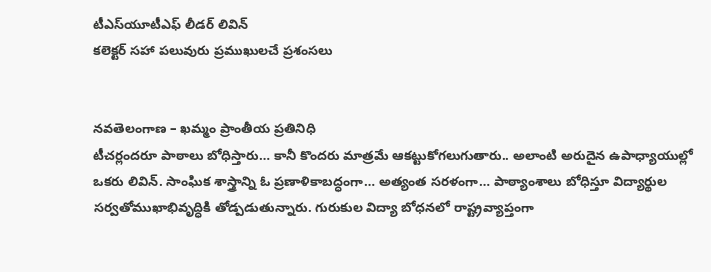టీఎస్‌యూటీఎఫ్‌ లీడర్‌ లివిన్‌
కలెక్టర్‌ సహా పలువురు ప్రముఖులచే ప్రశంసలు


నవతెలంగాణ – ఖమ్మం ప్రాంతీయ ప్రతినిధి
టీచర్లందరూ పాఠాలు బోధిస్తారు… కానీ కొందరు మాత్రమే ఆకట్టుకోగలుగుతారు.. అలాంటి అరుదైన ఉపాధ్యాయుల్లో ఒకరు లివిన్‌. సాంఘిక శాస్త్రాన్ని ఓ ప్రణాళికాబద్ధంగా… అత్యంత సరళంగా… పాఠ్యాంశాలు బోధిస్తూ విద్యార్థుల సర్వతోముఖాభివృద్ధికి తోడ్పడుతున్నారు. గురుకుల విద్యా బోధనలో రాష్ట్రవ్యాప్తంగా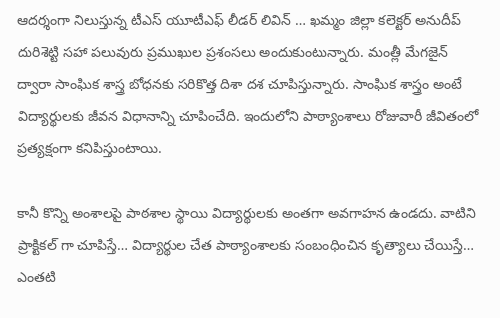ఆదర్శంగా నిలుస్తున్న టీఎస్‌ యూటీఎఫ్‌ లీడర్‌ లివిన్‌ … ఖమ్మం జిల్లా కలెక్టర్‌ అనుదీప్‌ దురిశెట్టి సహా పలువురు ప్రముఖుల ప్రశంసలు అందుకుంటున్నారు. మంత్లీ మేగజైన్‌ ద్వారా సాంఘిక శాస్త్ర బోధనకు సరికొత్త దిశా దశ చూపిస్తున్నారు. సాంఘిక శాస్త్రం అంటే విద్యార్థులకు జీవన విధానాన్ని చూపించేది. ఇందులోని పాఠ్యాంశాలు రోజువారీ జీవితంలో ప్రత్యక్షంగా కనిపిస్తుంటాయి.

కానీ కొన్ని అంశాలపై పాఠశాల స్థాయి విద్యార్థులకు అంతగా అవగాహన ఉండదు. వాటిని ప్రాక్టికల్‌ గా చూపిస్తే… విద్యార్థుల చేత పాఠ్యాంశాలకు సంబంధించిన కృత్యాలు చేయిస్తే… ఎంతటి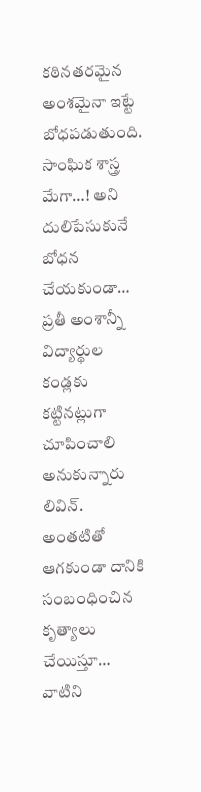కఠినతరమైన అంశమైనా ఇట్టే బోధపడుతుంది. సాంఘిక శాస్త్ర మేగా…! అని దులిపేసుకునే బోధన చేయకుండా… ప్రతీ అంశాన్నీ విద్యార్థుల కండ్లకు కట్టినట్లుగా చూపించాలి అనుకున్నారు లివిన్‌. అంతటితో ఆగకుండా దానికి సంబంధించిన కృత్యాలు చేయిస్తూ… వాటిని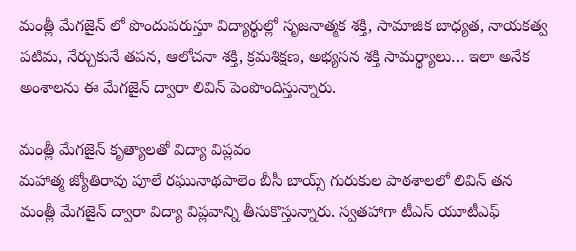మంత్లీ మేగజైన్‌ లో పొందుపరుస్తూ విద్యార్థుల్లో సృజనాత్మక శక్తి, సామాజిక బాధ్యత, నాయకత్వ పటిమ, నేర్చుకునే తపన, ఆలోచనా శక్తి, క్రమశిక్షణ, అభ్యసన శక్తి సామర్థ్యాలు… ఇలా అనేక అంశాలను ఈ మేగజైన్‌ ద్వారా లివిన్‌ పెంపొందిస్తున్నారు.

మంత్లీ మేగజైన్‌ కృత్యాలతో విద్యా విప్లవం
మహాత్మ జ్యోతిరావు పూలే రఘునాథపాలెం బీసీ బాయ్స్ గురుకుల పాఠశాలలో లివిన్‌ తన మంత్లీ మేగజైన్‌ ద్వారా విద్యా విప్లవాన్ని తీసుకొస్తున్నారు. స్వతహాగా టీఎస్‌ యూటీఎఫ్‌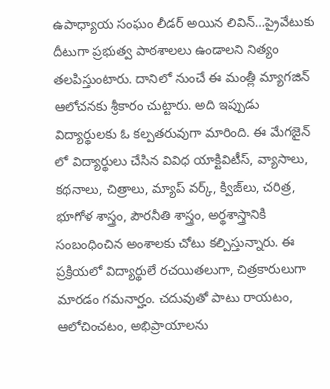ఉపాధ్యాయ సంఘం లీడర్‌ అయిన లివిన్‌…ప్రైవేటుకు దీటుగా ప్రభుత్వ పాఠశాలలు ఉండాలని నిత్యం తలపిస్తుంటారు. దానిలో నుంచే ఈ మంత్లీ మ్యాగజిన్‌ ఆలోచనకు శ్రీకారం చుట్టారు. అది ఇప్పుడు విద్యార్థులకు ఓ కల్పతరువుగా మారింది. ఈ మేగజైన్‌ లో విద్యార్థులు చేసిన వివిధ యాక్టివిటీస్‌, వ్యాసాలు, కథనాలు, చిత్రాలు, మ్యాప్‌ వర్క్‌, క్విజ్‌లు, చరిత్ర, భూగోళ శాస్త్రం, పౌరనీతి శాస్త్రం, అర్థశాస్త్రానికి సంబంధించిన అంశాలకు చోటు కల్పిస్తున్నారు. ఈ ప్రక్రియలో విద్యార్థులే రచయితలుగా, చిత్రకారులుగా మారడం గమనార్హం. చదువుతో పాటు రాయటం, ఆలోచించటం, అభిప్రాయాలను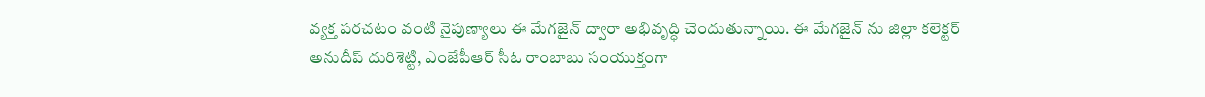వ్యక్త పరచటం వంటి నైపుణ్యాలు ఈ మేగజైన్‌ ద్వారా అభివృద్ధి చెందుతున్నాయి. ఈ మేగజైన్‌ ను జిల్లా కలెక్టర్‌ అనుదీప్‌ దురిశెట్టి, ఎంజేపీఆర్‌ సీఓ రాంబాబు సంయుక్తంగా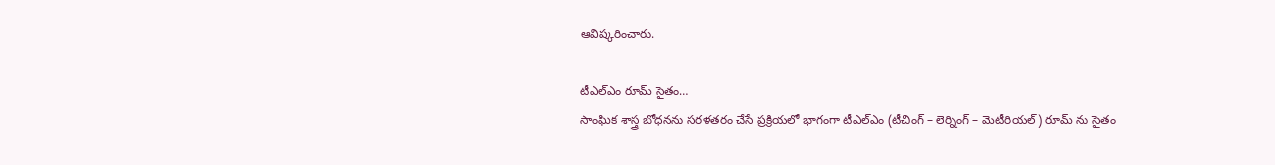ఆవిష్కరించారు.

టీఎల్‌ఎం రూమ్‌ సైతం…
సాంఘిక శాస్త్ర బోధనను సరళతరం చేసే ప్రక్రియలో భాగంగా టీఎల్‌ఎం (టీచింగ్‌ – లెర్నింగ్‌ – మెటీరియల్‌) రూమ్‌ ను సైతం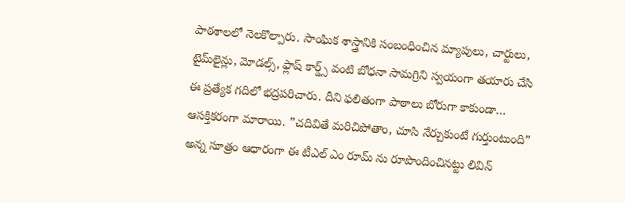పాఠశాలలో నెలకొల్పారు. సాంఘిక శాస్త్రానికి సంబంధించిన మ్యాపులు, చార్టులు, టైమ్‌లైన్లు, మోడల్స్‌, ఫ్లాష్‌ కార్డ్స్‌ వంటి బోధనా సామగ్రిని స్వయంగా తయారు చేసి ఈ ప్రత్యేక గదిలో భద్రపరిచారు. దీని ఫలితంగా పాఠాలు బోరుగా కాకుండా… ఆసక్తికరంగా మారాయి. ”చదివితే మరిచిపోతాం, చూసి నేర్చుకుంటే గుర్తుంటుంది” అన్న సూత్రం ఆధారంగా ఈ టీఎల్‌ ఎం రూమ్‌ ను రూపొందించినట్టు లివిన్‌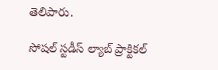తెలిపారు.

సోషల్‌ స్టడీస్‌ ల్యాబ్‌ ప్రాక్టికల్‌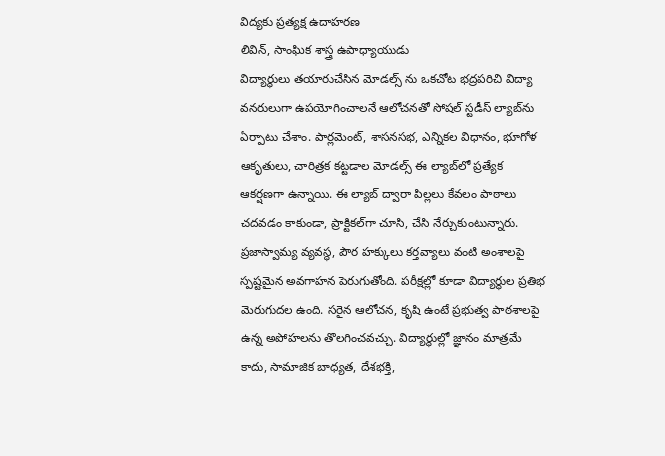విద్యకు ప్రత్యక్ష ఉదాహరణ
లివిన్‌, సాంఘిక శాస్త్ర ఉపాధ్యాయుడు
విద్యార్థులు తయారుచేసిన మోడల్స్‌ ను ఒకచోట భద్రపరిచి విద్యా వనరులుగా ఉపయోగించాలనే ఆలోచనతో సోషల్‌ స్టడీస్‌ ల్యాబ్‌ను ఏర్పాటు చేశాం. పార్లమెంట్‌, శాసనసభ, ఎన్నికల విధానం, భూగోళ ఆకృతులు, చారిత్రక కట్టడాల మోడల్స్‌ ఈ ల్యాబ్‌లో ప్రత్యేక ఆకర్షణగా ఉన్నాయి. ఈ ల్యాబ్‌ ద్వారా పిల్లలు కేవలం పాఠాలు చదవడం కాకుండా, ప్రాక్టికల్‌గా చూసి, చేసి నేర్చుకుంటున్నారు. ప్రజాస్వామ్య వ్యవస్థ, పౌర హక్కులు కర్తవ్యాలు వంటి అంశాలపై స్పష్టమైన అవగాహన పెరుగుతోంది. పరీక్షల్లో కూడా విద్యార్థుల ప్రతిభ మెరుగుదల ఉంది. సరైన ఆలోచన, కృషి ఉంటే ప్రభుత్వ పాఠశాలపై ఉన్న అపోహలను తొలగించవచ్చు. విద్యార్థుల్లో జ్ఞానం మాత్రమే కాదు, సామాజిక బాధ్యత, దేశభక్తి,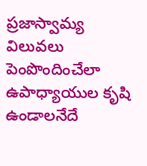ప్రజాస్వామ్య విలువలు పెంపొందించేలా ఉపాధ్యాయుల కృషి ఉండాలనేదే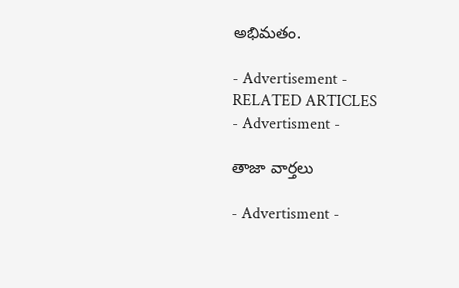అభిమతం.

- Advertisement -
RELATED ARTICLES
- Advertisment -

తాజా వార్తలు

- Advertisment -